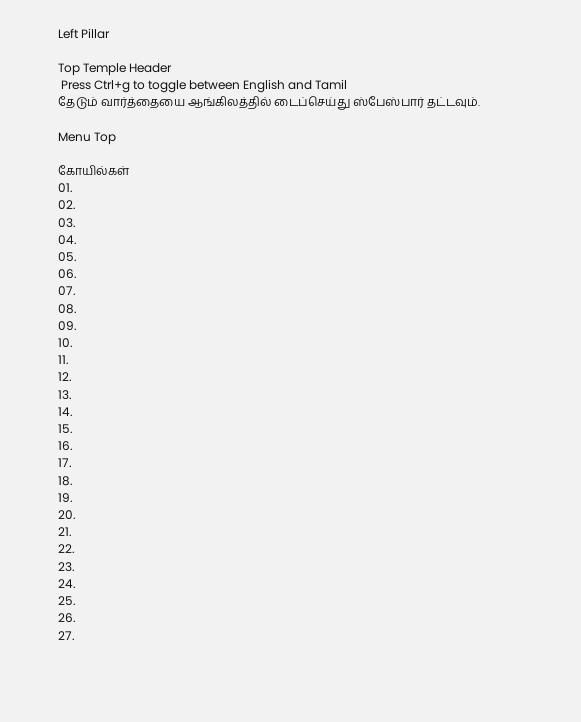Left Pillar

Top Temple Header
 Press Ctrl+g to toggle between English and Tamil
தேடும் வார்த்தையை ஆங்கிலத்தில் டைப்செய்து ஸ்பேஸ்பார் தட்டவும்.

Menu Top

கோயில்கள்
01.
02.
03.
04.
05.
06.
07.
08.
09.
10.
11.
12.
13.
14.
15.
16.
17.
18.
19.
20.
21.
22.
23.
24.
25.
26.
27.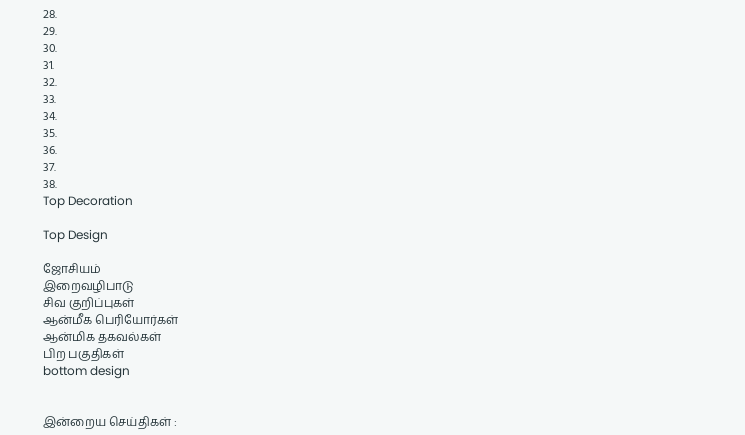28.
29.
30.
31.
32.
33.
34.
35.
36.
37.
38.
Top Decoration

Top Design

ஜோசியம்
இறைவழிபாடு
சிவ குறிப்புகள்
ஆன்மீக பெரியோர்கள்
ஆன்மிக தகவல்கள்
பிற பகுதிகள்
bottom design


இன்றைய செய்திகள் :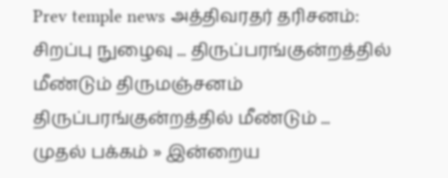Prev temple news அத்திவரதர் தரிசனம்: சிறப்பு நுழைவு ... திருப்பரங்குன்றத்தில் மீண்டும் திருமஞ்சனம் திருப்பரங்குன்றத்தில் மீண்டும் ...
முதல் பக்கம் » இன்றைய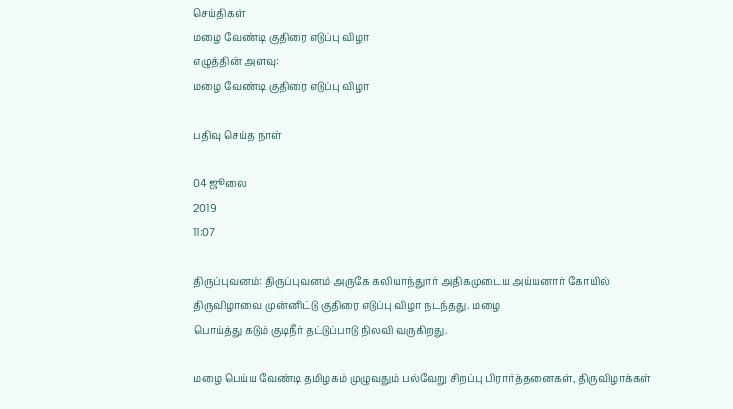செய்திகள்
மழை வேண்டி குதிரை எடுப்பு விழா
எழுத்தின் அளவு:
மழை வேண்டி குதிரை எடுப்பு விழா

பதிவு செய்த நாள்

04 ஜூலை
2019
11:07

திருப்புவனம்: திருப்புவனம் அருகே கலியாந்துார் அதிகமுடைய அய்யனார் கோயில் திருவிழாவை முன்னிட்டு குதிரை எடுப்பு விழா நடந்தது. மழை
பொய்த்து கடும் குடிநீர் தட்டுப்பாடு நிலவி வருகிறது.

மழை பெய்ய வேண்டி தமிழகம் முழுவதும் பல்வேறு சிறப்பு பிரார்த்தனைகள், திருவிழாக்கள்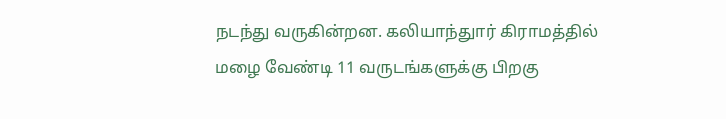நடந்து வருகின்றன. கலியாந்துார் கிராமத்தில் மழை வேண்டி 11 வருடங்களுக்கு பிறகு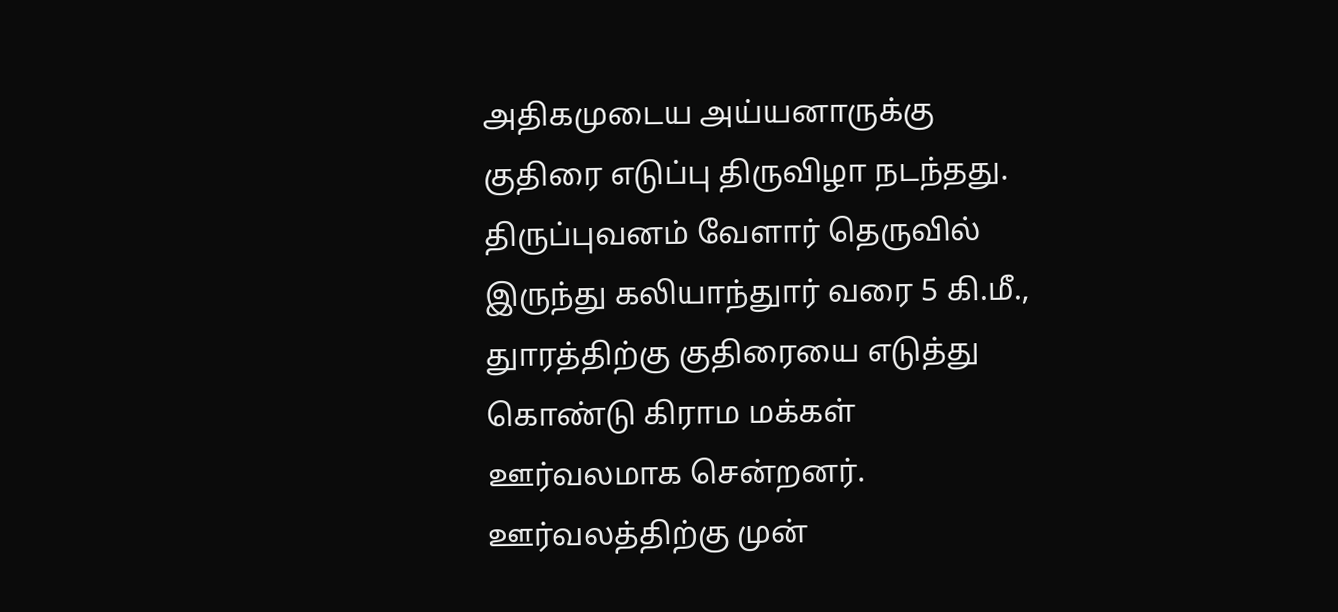அதிகமுடைய அய்யனாருக்கு குதிரை எடுப்பு திருவிழா நடந்தது. திருப்புவனம் வேளார் தெருவில் இருந்து கலியாந்துார் வரை 5 கி.மீ., துாரத்திற்கு குதிரையை எடுத்து கொண்டு கிராம மக்கள் ஊர்வலமாக சென்றனர். ஊர்வலத்திற்கு முன்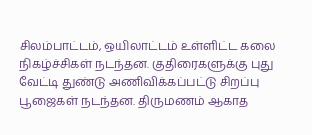சிலம்பாட்டம், ஒயிலாட்டம் உள்ளிட்ட கலை நிகழ்ச்சிகள் நடந்தன. குதிரைகளுக்கு புது வேட்டி துண்டு அணிவிக்கப்பட்டு சிறப்பு பூஜைகள் நடந்தன. திருமணம் ஆகாத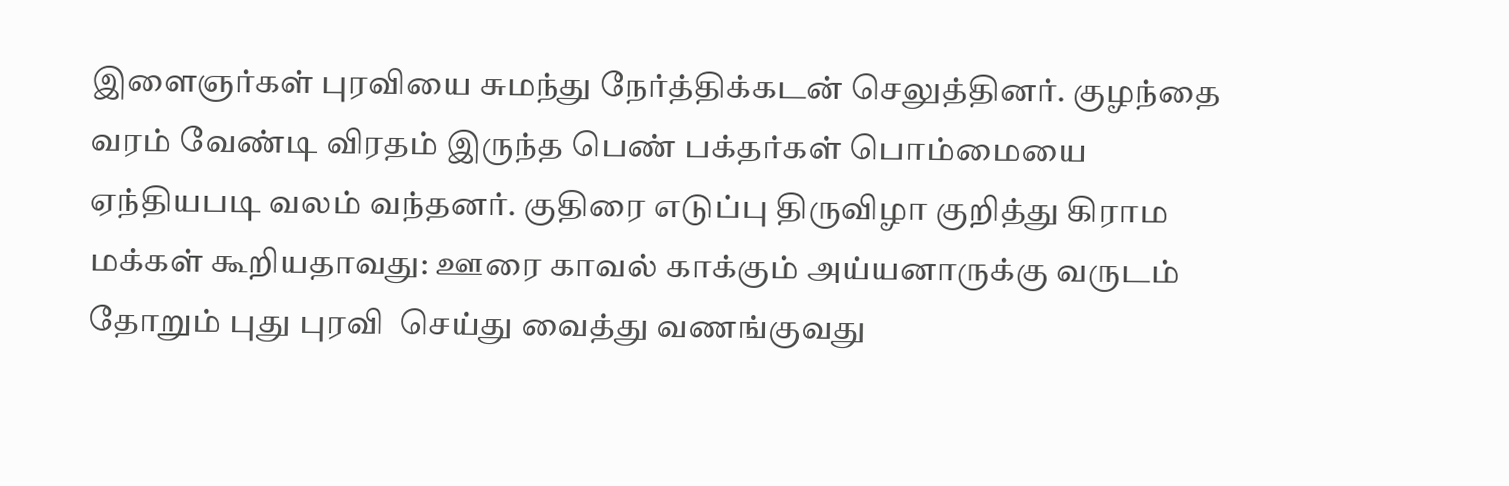இளைஞர்கள் புரவியை சுமந்து நேர்த்திக்கடன் செலுத்தினர். குழந்தை வரம் வேண்டி விரதம் இருந்த பெண் பக்தர்கள் பொம்மையை ஏந்தியபடி வலம் வந்தனர். குதிரை எடுப்பு திருவிழா குறித்து கிராம மக்கள் கூறியதாவது: ஊரை காவல் காக்கும் அய்யனாருக்கு வருடம் தோறும் புது புரவி  செய்து வைத்து வணங்குவது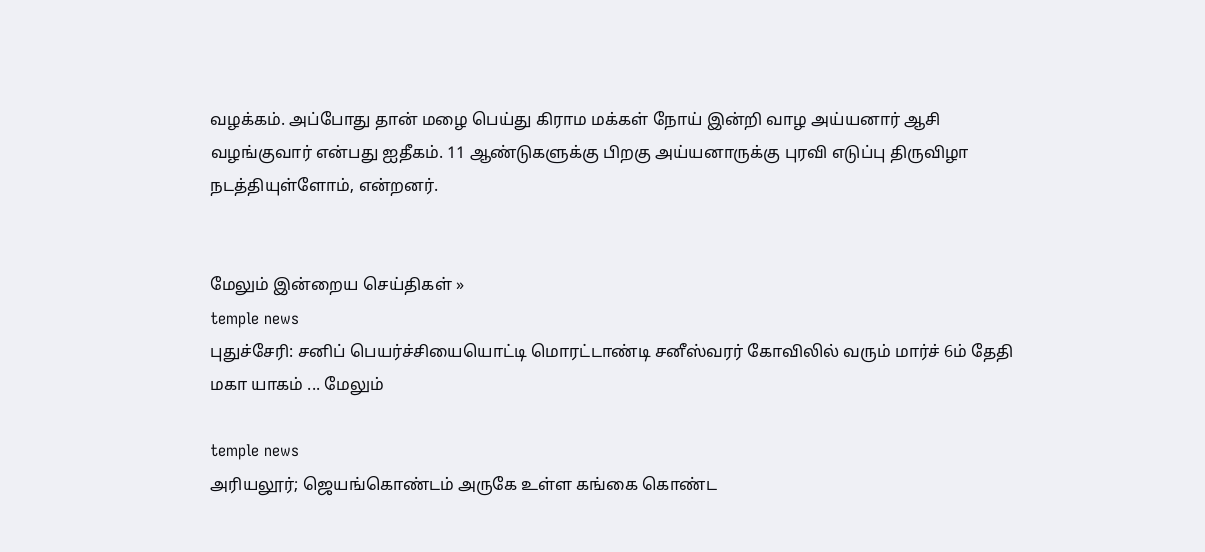வழக்கம். அப்போது தான் மழை பெய்து கிராம மக்கள் நோய் இன்றி வாழ அய்யனார் ஆசி வழங்குவார் என்பது ஐதீகம். 11 ஆண்டுகளுக்கு பிறகு அய்யனாருக்கு புரவி எடுப்பு திருவிழா நடத்தியுள்ளோம், என்றனர்.


மேலும் இன்றைய செய்திகள் »
temple news
புதுச்சேரி: சனிப் பெயர்ச்சியையொட்டி மொரட்டாண்டி சனீஸ்வரர் கோவிலில் வரும் மார்ச் 6ம் தேதி மகா யாகம் ... மேலும்

temple news
அரியலூர்; ஜெயங்கொண்டம் அருகே உள்ள கங்கை கொண்ட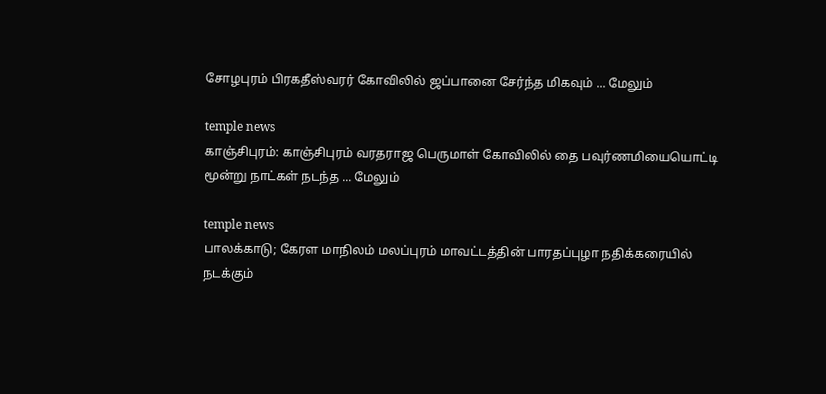சோழபுரம் பிரகதீஸ்வரர் கோவிலில் ஜப்பானை சேர்ந்த மிகவும் ... மேலும்

temple news
காஞ்சிபுரம்: காஞ்சிபுரம் வரதராஜ பெருமாள் கோவிலில் தை பவுர்ணமியையொட்டி மூன்று நாட்கள் நடந்த ... மேலும்

temple news
பாலக்காடு; கேரள மாநிலம் மலப்புரம் மாவட்டத்தின் பாரதப்புழா நதிக்கரையில் நடக்கும்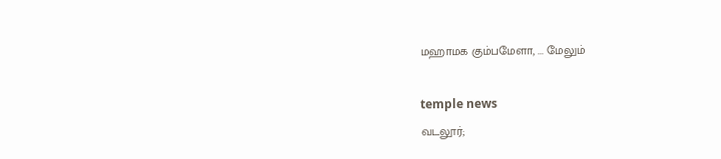மஹாமக கும்பமேளா, ... மேலும்

temple news
வடலூர்;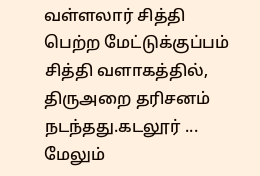வள்ளலார் சித்தி பெற்ற மேட்டுக்குப்பம் சித்தி வளாகத்தில், திருஅறை தரிசனம் நடந்தது.கடலூர் ... மேலும்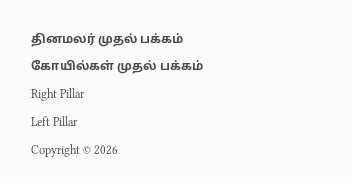தினமலர் முதல் பக்கம்   கோயில்கள் முதல் பக்கம்
Right Pillar
Left Pillar
Copyright © 2026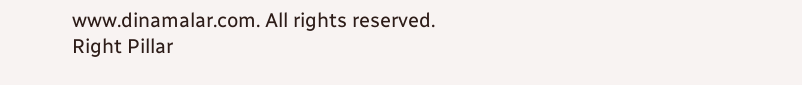www.dinamalar.com. All rights reserved.
Right Pillar